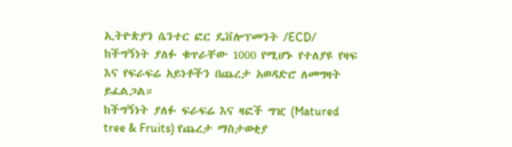ኢትዮጵያን ሴንተር ፎር ዴቨሎፕመንት /ECD/ ከችግኝነት ያለፉ ቁጥራቸው 1000 የሚሆኑ የተለያዩ የዛፍ እና የፍራፍሬ አይነቶችን በጨረታ አወዳድሮ ለመግዛት ይፈልጋል።
ከችግኝነት ያለፉ ፍራፍሬ እና ዛፎች ግዢ (Matured tree & Fruits) የጨረታ ማስታወቂያ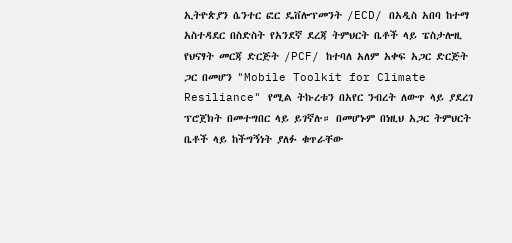ኢትዮጵያን ሴንተር ፎር ዴቨሎፕመንት /ECD/ በአዲስ አበባ ከተማ አስተዳደር በስድስት የአንደኛ ደረጃ ትምህርት ቤቶች ላይ ፔስታሎዚ የህናፃት መርጃ ድርጅት /PCF/ ከተባለ አለም አቀፍ አጋር ድርጅት ጋር በመሆን "Mobile Toolkit for Climate Resiliance" የሚል ትኩረቱን በአየር ንብረት ለውጥ ላይ ያደረገ ፕሮጀክት በመተግበር ላይ ይገኛሉ። በመሆኑም በነዚህ አጋር ትምህርት ቤቶች ላይ ከችግኝነት ያለፉ ቁጥራቸው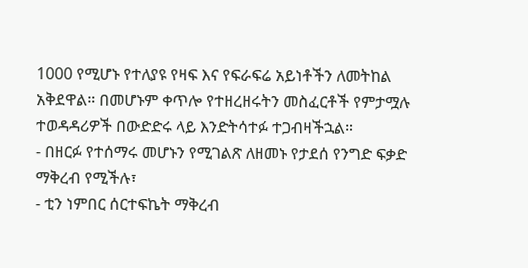1000 የሚሆኑ የተለያዩ የዛፍ እና የፍራፍሬ አይነቶችን ለመትከል አቅደዋል። በመሆኑም ቀጥሎ የተዘረዘሩትን መስፈርቶች የምታሟሉ ተወዳዳሪዎች በውድድሩ ላይ እንድትሳተፉ ተጋብዛችኋል።
- በዘርፉ የተሰማሩ መሆኑን የሚገልጽ ለዘመኑ የታደሰ የንግድ ፍቃድ ማቅረብ የሚችሉ፣
- ቲን ነምበር ሰርተፍኬት ማቅረብ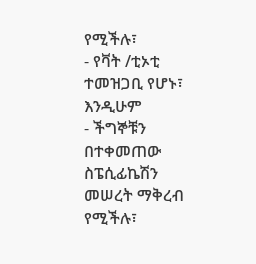የሚችሉ፣
- የቫት /ቲኦቲ ተመዝጋቢ የሆኑ፣ እንዲሁም
- ችግኞቹን በተቀመጠው ስፔሲፊኬሽን መሠረት ማቅረብ የሚችሉ፣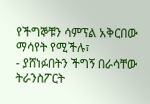የችግኞቹን ሳምፕል አቅርበው ማሳየት የሚችሉ፣
- ያሸነፉበትን ችግኝ በራሳቸው ትራንስፖርት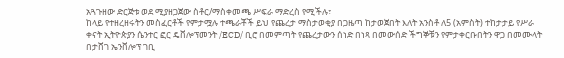አጓጉዘው ድርጅቱ ወደ ሚያዘጋጀው ስቶር/ማስቀመጫ ሥፍራ ማድረስ የሚችሉ፣
ከላይ የተዘረዘሩትን መስፈርቶች የምታሟሉ ተጫራቾች ይህ የጨረታ ማስታወቂያ በጋዜጣ ከታወጀበት እለት አንስቶ ለ5 (አምስት) ተከታታይ የሥራ ቀናት ኢትዮጵያን ሴንተር ፎር ዴቨሎፕመንት /ECD/ ቢሮ በመምጣት የጨረታውን ሰነድ በነጻ በመውሰድ ችግኞቹን የምታቀርቡበትን ዋጋ በመሙላት በታሸገ ኤንቨሎፕ ገቢ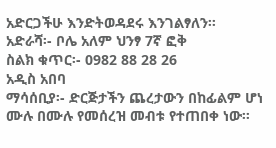አድርጋችሁ እንድትወዳደሩ እንገልፃለን፡፡
አድራሻ፡- ቦሌ አለም ህንፃ 7ኛ ፎቅ
ስልክ ቁጥር፡- 0982 88 28 26
አዲስ አበባ
ማሳሰቢያ፡- ድርጅታችን ጨረታውን በከፊልም ሆነ ሙሉ በሙሉ የመሰረዝ መብቱ የተጠበቀ ነው፡፡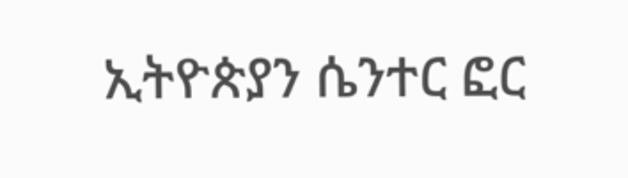ኢትዮጵያን ሴንተር ፎር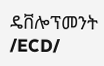ዴቨሎፕመንት /ECD/